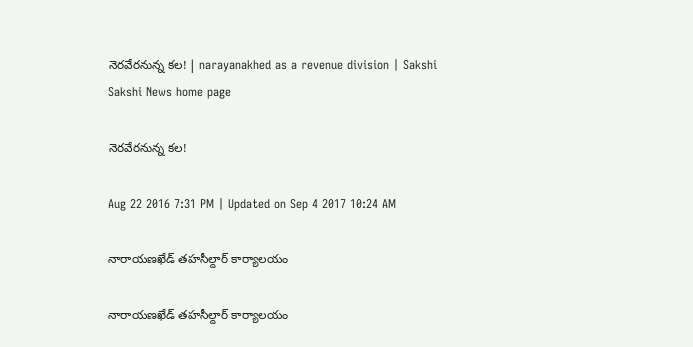నెరవేరనున్న కల! | narayanakhed as a revenue division | Sakshi
Sakshi News home page

నెరవేరనున్న కల!

Aug 22 2016 7:31 PM | Updated on Sep 4 2017 10:24 AM

నారాయణఖేడ్‌ తహసీల్దార్‌ కార్యాలయం

నారాయణఖేడ్‌ తహసీల్దార్‌ కార్యాలయం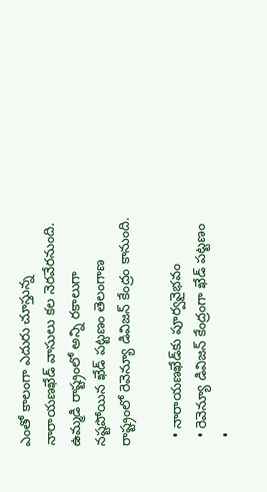ఎంతో కాలంగా ఎదురు చూస్తున్న నారాయణఖేడ్‌ వాసులు కల నెరవేరనుంది. ఉమ్మడి రాష్ట్రంలో అన్ని రకాలుగా నష్టపోయిన ఖేడ్‌ పట్టణం తెలంగాణ రాష్ట్రంలో రెవెన్యూ డివిజన్‌ కేంద్రం కానుంది.

  • నారాయణఖేడ్‌కు పూర్వవైభవం
  • రెవెన్యూ డివిజన్‌ కేంద్రంగా ఖేడ్‌ పట్టణం
  •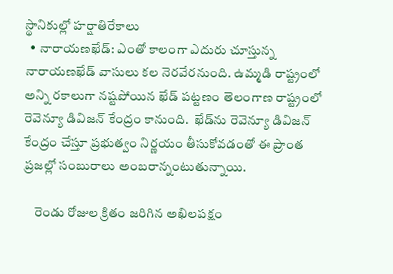స్థానికుల్లో హర్షాతిరేకాలు
  • నారాయణఖేడ్‌: ఎంతో కాలంగా ఎదురు చూస్తున్న నారాయణఖేడ్‌ వాసులు కల నెరవేరనుంది. ఉమ్మడి రాష్ట్రంలో అన్ని రకాలుగా నష్టపోయిన ఖేడ్‌ పట్టణం తెలంగాణ రాష్ట్రంలో రెవెన్యూ డివిజన్‌ కేంద్రం కానుంది.  ఖేడ్‌ను రెవెన్యూ డివిజన్‌ కేంద్రం చేస్తూ ప్రభుత్వం నిర్ణయం తీసుకోవడంతో ఈ ప్రాంత ప్రజల్లో సంబురాలు అంబరాన్నంటుతున్నాయి.

    రెండు రోజుల క్రితం జరిగిన అఖిలపక్షం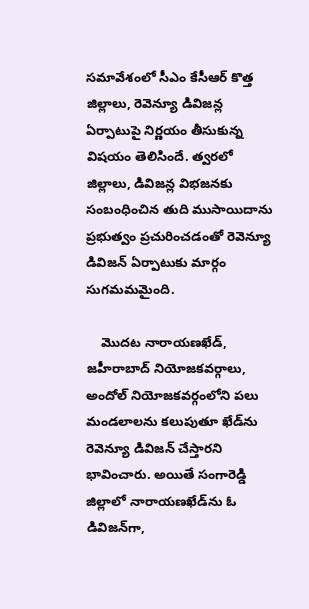సమావేశంలో సీఎం కేసీఆర్‌ కొత్త జిల్లాలు, రెవెన్యూ డివిజన్ల ఏర్పాటుపై నిర్ణయం తీసుకున్న విషయం తెలిసిందే. త్వరలో జిల్లాలు, డివిజన్ల విభజనకు సంబంధించిన తుది ముసాయిదాను ప్రభుత్వం ప్రచురించడంతో రెవెన్యూ డివిజన్‌ ఏర్పాటుకు మార్గం సుగమమమైంది.

    మొదట నారాయణఖేడ్, జహీరాబాద్‌ నియోజకవర్గాలు, అందోల్‌ నియోజకవర్గంలోని పలు మండలాలను కలుపుతూ ఖేడ్‌ను రెవెన్యూ డివిజన్‌ చేస్తారని భావించారు. అయితే సంగారెడ్డి జిల్లాలో నారాయణఖేడ్‌ను ఓ డివిజన్‌గా,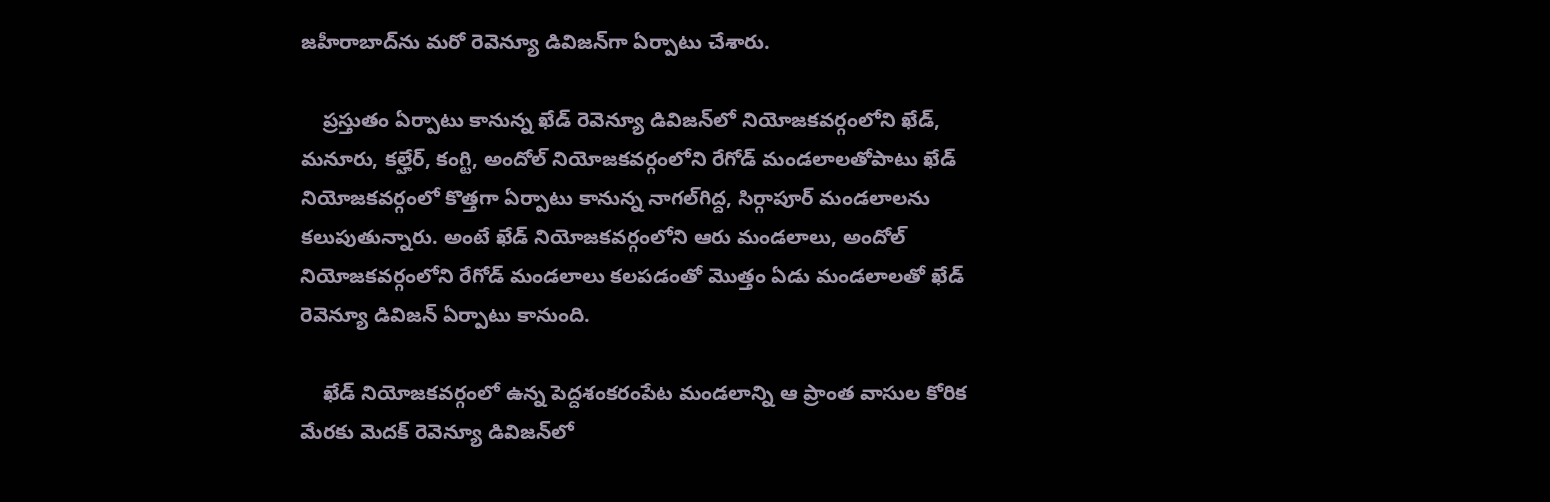జహీరాబాద్‌ను మరో రెవెన్యూ డివిజన్‌గా ఏర్పాటు చేశారు.

    ప్రస్తుతం ఏర్పాటు కానున్న ఖేడ్‌ రెవెన్యూ డివిజన్‌లో నియోజకవర్గంలోని ఖేడ్, మనూరు, కల్హేర్, కంగ్టి, అందోల్‌ నియోజకవర్గంలోని రేగోడ్‌ మండలాలతోపాటు ఖేడ్‌ నియోజకవర్గంలో కొత్తగా ఏర్పాటు కానున్న నాగల్‌గిద్ద, సిర్గాపూర్‌ మండలాలను కలుపుతున్నారు. అంటే ఖేడ్‌ నియోజకవర్గంలోని ఆరు మండలాలు, అందోల్‌ నియోజకవర్గంలోని రేగోడ్‌ మండలాలు కలపడంతో మొత్తం ఏడు మండలాలతో ఖేడ్‌ రెవెన్యూ డివిజన్‌ ఏర్పాటు కానుంది.

    ఖేడ్‌ నియోజకవర్గంలో ఉన్న పెద్దశంకరంపేట మండలాన్ని ఆ ప్రాంత వాసుల కోరిక మేరకు మెదక్‌ రెవెన్యూ డివిజన్‌లో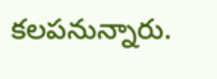కలపనున్నారు.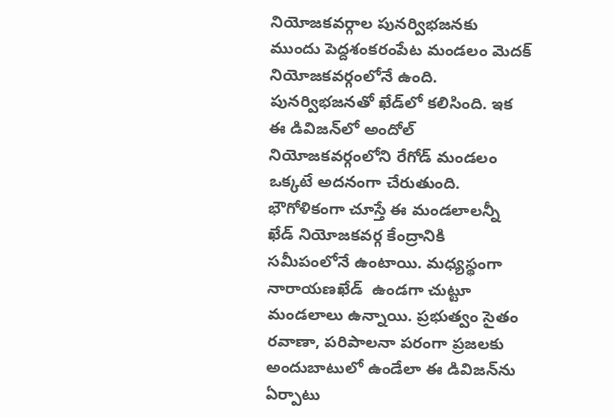నియోజకవర్గాల పునర్విభజనకు ముందు పెద్దశంకరంపేట మండలం మెదక్‌ నియోజకవర్గంలోనే ఉంది. పునర్విభజనతో ఖేడ్‌లో కలిసింది. ఇక ఈ డివిజన్‌లో అందోల్‌ నియోజకవర్గంలోని రేగోడ్‌ మండలం ఒక్కటే అదనంగా చేరుతుంది. భౌగోళికంగా చూస్తే ఈ మండలాలన్నీ ఖేడ్‌ నియోజకవర్గ కేంద్రానికి సమీపంలోనే ఉంటాయి. మధ్యస్థంగా నారాయణఖేడ్‌  ఉండగా చుట్టూ మండలాలు ఉన్నాయి. ప్రభుత్వం సైతం రవాణా, పరిపాలనా పరంగా ప్రజలకు అందుబాటులో ఉండేలా ఈ డివిజన్‌ను ఏర్పాటు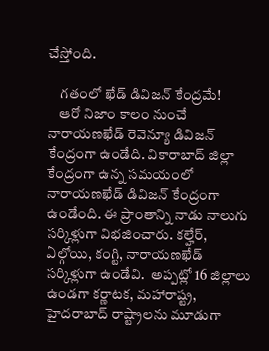చేస్తోంది.

    గతంలో ఖేడ్‌ డివిజన్‌ కేంద్రమే!
    ఆరో నిజాం కాలం నుంచే నారాయణఖేడ్‌ రెవెన్యూ డివిజన్‌ కేంద్రంగా ఉండేది. వికారాబాద్‌ జిల్లా కేంద్రంగా ఉన్న సమయంలో నారాయణఖేడ్‌ డివిజన్‌ కేంద్రంగా ఉండేంది. ఈ ప్రాంతాన్ని నాడు నాలుగు సర్కిళ్లుగా విభజించారు. కల్హేర్, ఏల్గోయి, కంగ్టి, నారాయణఖేడ్‌ సర్కిళ్లుగా ఉండేవి.  అప్పట్లో 16 జిల్లాలు ఉండగా కర్ణాటక, మహారాష్ట్ర, హైదరాబాద్‌ రాష్ట్రాలను మూడుగా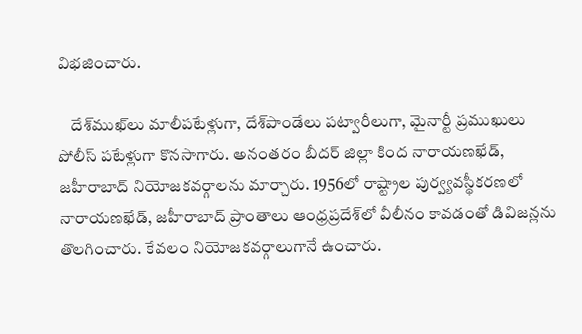విభజించారు.

    దేశ్‌ముఖ్‌లు మాలీపటేళ్లుగా, దేశ్‌పాండేలు పట్వారీలుగా, మైనార్టీ ప్రముఖులు పోలీస్‌ పటేళ్లుగా కొనసాగారు. అనంతరం బీదర్‌ జిల్లా కింద నారాయణఖేడ్, జహీరాబాద్‌ నియోజకవర్గాలను మార్చారు. 1956లో రాష్ట్రాల పుర్వ్యవస్థీకరణలో నారాయణఖేడ్, జహీరాబాద్‌ ప్రాంతాలు ఆంధ్రప్రదేశ్‌లో వీలీనం కావడంతో డివిజన్లను తొలగించారు. కేవలం నియోజకవర్గాలుగానే ఉంచారు.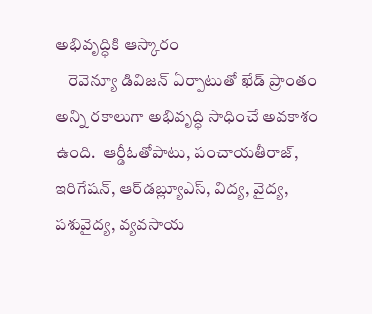అభివృద్ధికి ఆస్కారం
    రెవెన్యూ డివిజన్‌ ఏర్పాటుతో ఖేడ్‌ ప్రాంతం అన్ని రకాలుగా అభివృద్ధి సాధించే అవకాశం ఉంది.  ఆర్డీఓతోపాటు, పంచాయతీరాజ్, ఇరిగేషన్, ఆర్‌డబ్ల్యూఎస్, విద్య, వైద్య, పశువైద్య, వ్యవసాయ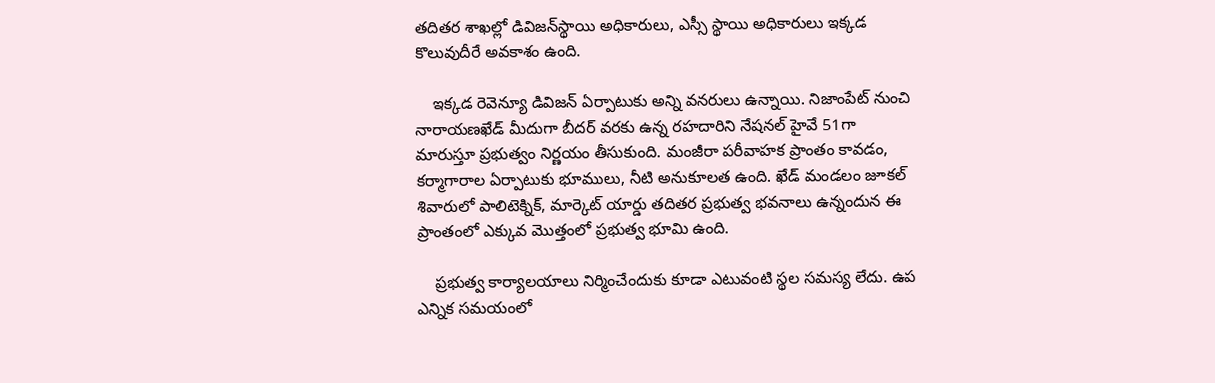తదితర శాఖల్లో డివిజన్‌స్థాయి అధికారులు, ఎస్సీ స్థాయి అధికారులు ఇక్కడ కొలువుదీరే అవకాశం ఉంది.

    ఇక్కడ రెవెన్యూ డివిజన్‌ ఏర్పాటుకు అన్ని వనరులు ఉన్నాయి. నిజాంపేట్‌ నుంచి నారాయణఖేడ్‌ మీదుగా బీదర్‌ వరకు ఉన్న రహదారిని నేషనల్‌ హైవే 51గా మారుస్తూ ప్రభుత్వం నిర్ణయం తీసుకుంది. మంజీరా పరీవాహక ప్రాంతం కావడం, కర్మాగారాల ఏర్పాటుకు భూములు, నీటి అనుకూలత ఉంది. ఖేడ్‌ మండలం జూకల్‌ శివారులో పాలిటెక్నిక్, మార్కెట్‌ యార్డు తదితర ప్రభుత్వ భవనాలు ఉన్నందున ఈ ప్రాంతంలో ఎక్కువ మొత్తంలో ప్రభుత్వ భూమి ఉంది.

    ప్రభుత్వ కార్యాలయాలు నిర్మించేందుకు కూడా ఎటువంటి స్థల సమస్య లేదు. ఉప ఎన్నిక సమయంలో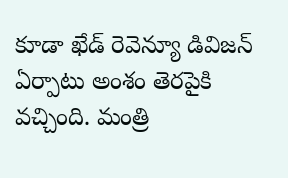కూడా ఖేడ్‌ రెవెన్యూ డివిజన్‌ ఏర్పాటు అంశం తెరపైకి వచ్చింది. మంత్రి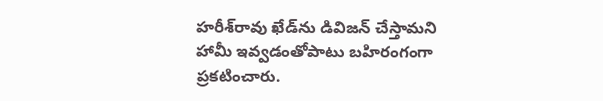హరీశ్‌రావు ఖేడ్‌ను డివిజన్‌ చేస్తామని హామీ ఇవ్వడంతోపాటు బహిరంగంగా ప్రకటించారు.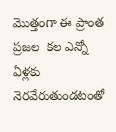మొత్తంగా ఈ ప్రాంత ప్రజల  కల ఎన్నో ఏళ్లకు నెరవేరుతుండటంతో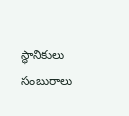స్థానికులు సంబురాలు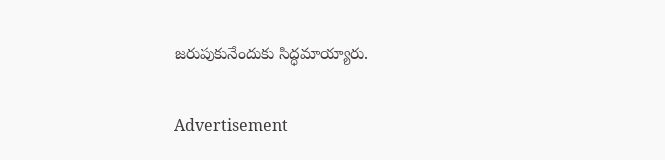జరుపుకునేందుకు సిద్ధమాయ్యారు.

Advertisement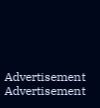Advertisement
Advertisement